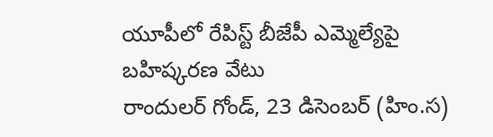యూపీలో రేపిస్ట్ బీజేపీ ఎమ్మెల్యేపై బహిష్కరణ వేటు
రాందులర్ గోండ్, 23 డిసెంబర్ (హిం.స)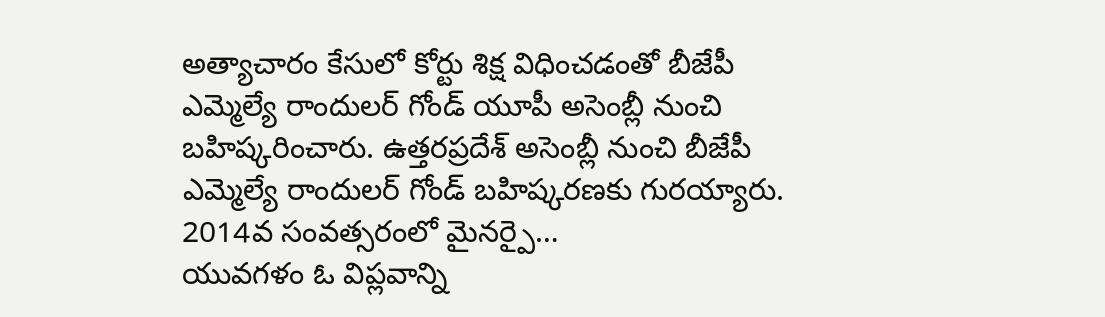అత్యాచారం కేసులో కోర్టు శిక్ష విధించడంతో బీజేపీ ఎమ్మెల్యే రాందులర్ గోండ్ యూపీ అసెంబ్లీ నుంచి బహిష్కరించారు. ఉత్తరప్రదేశ్ అసెంబ్లీ నుంచి బీజేపీ ఎమ్మెల్యే రాందులర్ గోండ్ బహిష్కరణకు గురయ్యారు. 2014వ సంవత్సరంలో మైనర్పై…
యువగళం ఓ విప్లవాన్ని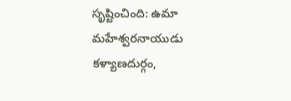సృష్టించింది: ఉమా మహేశ్వరనాయుడు
కళ్యాణదుర్గం,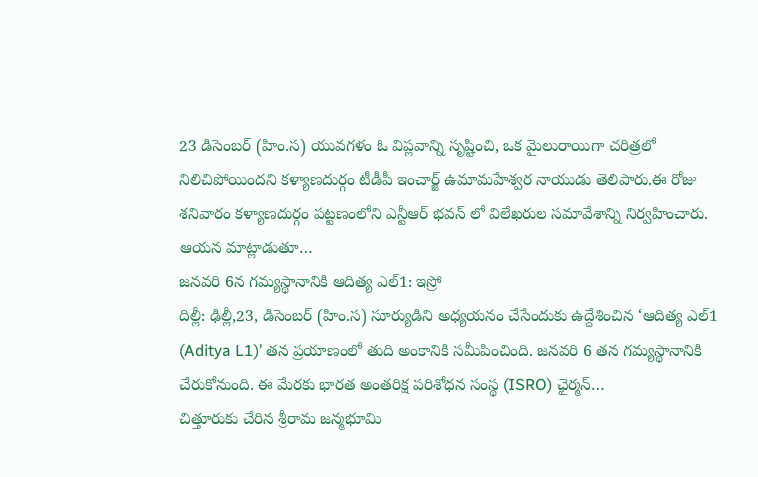23 డిసెంబర్ (హిం.స) యువగళం ఓ విప్లవాన్ని సృష్టించి, ఒక మైలురాయిగా చరిత్రలో నిలిచిపోయిందని కళ్యాణదుర్గం టీడీపీ ఇంచార్జ్ ఉమామహేశ్వర నాయుడు తెలిపారు.ఈ రోజు శనివారం కళ్యాణదుర్గం పట్టణంలోని ఎన్టీఆర్ భవన్ లో విలేఖరుల సమావేశాన్ని నిర్వహించారు. ఆయన మాట్లాడుతూ…
జనవరి 6న గమ్యస్థానానికి ఆదిత్య ఎల్1: ఇస్రో
దిల్లీ: ఢిల్లీ,23, డిసెంబర్ (హిం.స) సూర్యుడిని అధ్యయనం చేసేందుకు ఉద్దేశించిన ‘ఆదిత్య ఎల్1 (Aditya L1)’ తన ప్రయాణంలో తుది అంకానికి సమీపించింది. జనవరి 6 తన గమ్యస్థానానికి చేరుకోనుంది. ఈ మేరకు భారత అంతరిక్ష పరిశోధన సంస్థ (ISRO) ఛైర్మన్…
చిత్తూరుకు చేరిన శ్రీరామ జన్మభూమి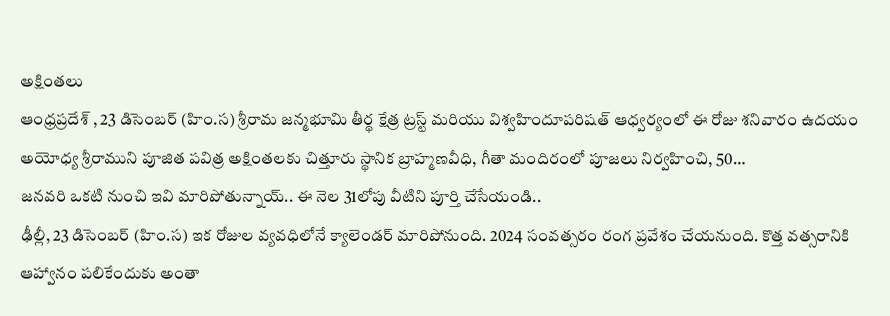అక్షింతలు
ఆంధ్రప్రదేశ్ , 23 డిసెంబర్ (హిం.స) శ్రీరామ జన్మభూమి తీర్థ క్షేత్ర ట్రస్ట్ మరియు విశ్వహిందూపరిషత్ ఆధ్వర్యంలో ఈ రోజు శనివారం ఉదయం అయోధ్య శ్రీరాముని పూజిత పవిత్ర అక్షింతలకు చిత్తూరు స్థానిక బ్రాహ్మణవీధి, గీతా మందిరంలో పూజలు నిర్వహించి, 50…
జనవరి ఒకటి నుంచి ఇవి మారిపోతున్నాయ్.. ఈ నెల 31లోపు వీటిని పూర్తి చేసేయండి..
ఢీల్లీ, 23 డిసెంబర్ (హిం.స) ఇక రోజుల వ్యవధిలోనే క్యాలెండర్ మారిపోనుంది. 2024 సంవత్సరం రంగ ప్రవేశం చేయనుంది. కొత్త వత్సరానికి ఆహ్వానం పలికేందుకు అంతా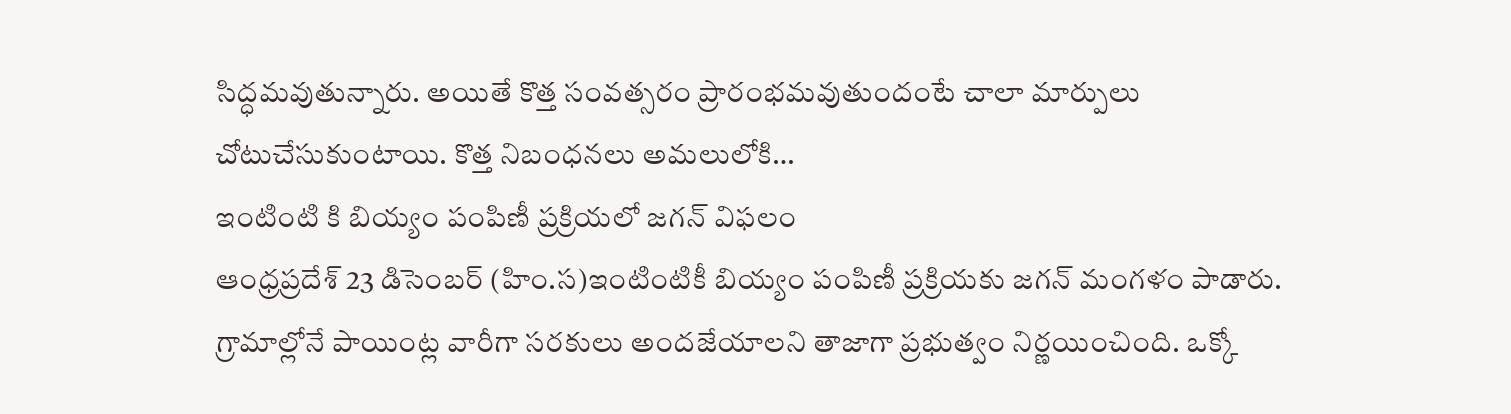సిద్ధమవుతున్నారు. అయితే కొత్త సంవత్సరం ప్రారంభమవుతుందంటే చాలా మార్పులు చోటుచేసుకుంటాయి. కొత్త నిబంధనలు అమలులోకి…
ఇంటింటి కి బియ్యం పంపిణీ ప్రక్రియలో జగన్ విఫలం
ఆంధ్రప్రదేశ్ 23 డిసెంబర్ (హిం.స)ఇంటింటికీ బియ్యం పంపిణీ ప్రక్రియకు జగన్ మంగళం పాడారు. గ్రామాల్లోనే పాయింట్ల వారీగా సరకులు అందజేయాలని తాజాగా ప్రభుత్వం నిర్ణయించింది. ఒక్కో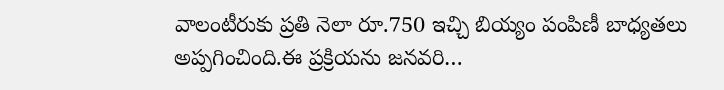వాలంటీరుకు ప్రతి నెలా రూ.750 ఇచ్చి బియ్యం పంపిణీ బాధ్యతలు అప్పగించింది.ఈ ప్రక్రియను జనవరి…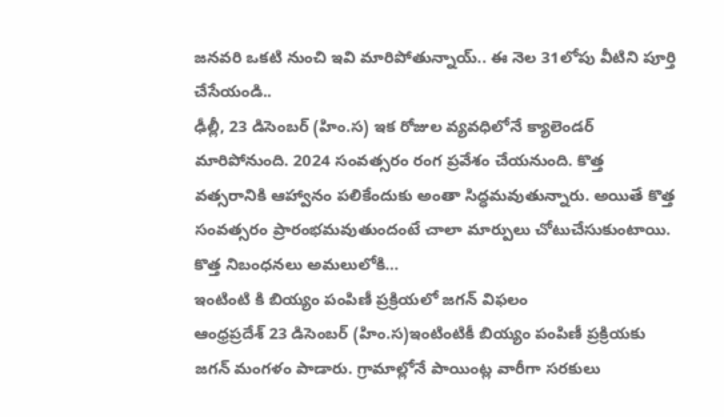జనవరి ఒకటి నుంచి ఇవి మారిపోతున్నాయ్.. ఈ నెల 31లోపు వీటిని పూర్తి చేసేయండి..
ఢీల్లీ, 23 డిసెంబర్ (హిం.స) ఇక రోజుల వ్యవధిలోనే క్యాలెండర్ మారిపోనుంది. 2024 సంవత్సరం రంగ ప్రవేశం చేయనుంది. కొత్త వత్సరానికి ఆహ్వానం పలికేందుకు అంతా సిద్ధమవుతున్నారు. అయితే కొత్త సంవత్సరం ప్రారంభమవుతుందంటే చాలా మార్పులు చోటుచేసుకుంటాయి. కొత్త నిబంధనలు అమలులోకి…
ఇంటింటి కి బియ్యం పంపిణీ ప్రక్రియలో జగన్ విఫలం
ఆంధ్రప్రదేశ్ 23 డిసెంబర్ (హిం.స)ఇంటింటికీ బియ్యం పంపిణీ ప్రక్రియకు జగన్ మంగళం పాడారు. గ్రామాల్లోనే పాయింట్ల వారీగా సరకులు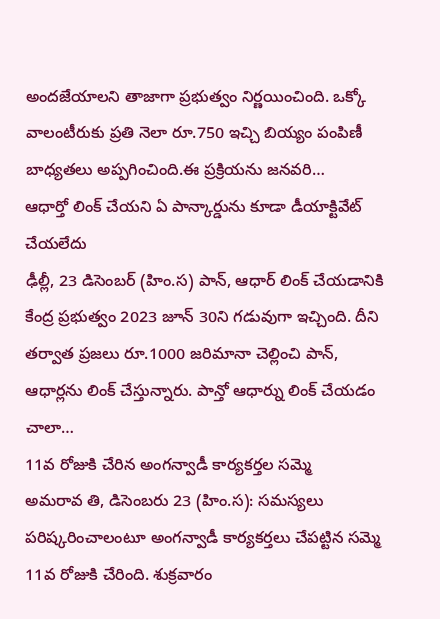అందజేయాలని తాజాగా ప్రభుత్వం నిర్ణయించింది. ఒక్కో వాలంటీరుకు ప్రతి నెలా రూ.750 ఇచ్చి బియ్యం పంపిణీ బాధ్యతలు అప్పగించింది.ఈ ప్రక్రియను జనవరి…
ఆధార్తో లింక్ చేయని ఏ పాన్కార్డును కూడా డీయాక్టివేట్ చేయలేదు
ఢీల్లీ, 23 డిసెంబర్ (హిం.స) పాన్, ఆధార్ లింక్ చేయడానికి కేంద్ర ప్రభుత్వం 2023 జూన్ 30ని గడువుగా ఇచ్చింది. దీని తర్వాత ప్రజలు రూ.1000 జరిమానా చెల్లించి పాన్, ఆధార్లను లింక్ చేస్తున్నారు. పాన్తో ఆధార్ను లింక్ చేయడం చాలా…
11వ రోజుకి చేరిన అంగన్వాడీ కార్యకర్తల సమ్మె
అమరావ తి, డిసెంబరు 23 (హిం.స): సమస్యలు పరిష్కరించాలంటూ అంగన్వాడీ కార్యకర్తలు చేపట్టిన సమ్మె 11వ రోజుకి చేరింది. శుక్రవారం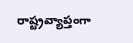రాష్ట్రవ్యాప్తంగా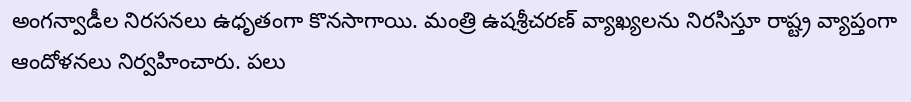అంగన్వాడీల నిరసనలు ఉధృతంగా కొనసాగాయి. మంత్రి ఉషశ్రీచరణ్ వ్యాఖ్యలను నిరసిస్తూ రాష్ట్ర వ్యాప్తంగా ఆందోళనలు నిర్వహించారు. పలు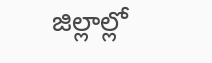జిల్లాల్లో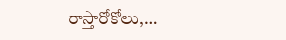రాస్తారోకోలు,…